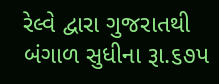રેલ્વે દ્વારા ગુજરાતથી બંગાળ સુધીના રૂા.૬૭પ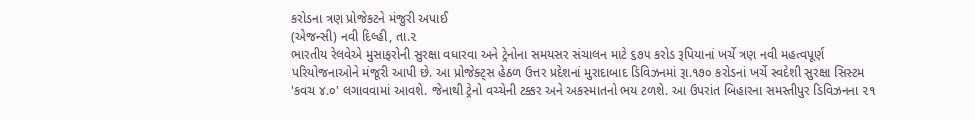કરોડના ત્રણ પ્રોજેકટને મંજુરી અપાઈ
(એજન્સી) નવી દિલ્હી, તા.૨
ભારતીય રેલવેએ મુસાફરોની સુરક્ષા વધારવા અને ટ્રેનોના સમયસર સંચાલન માટે ૬૭૫ કરોડ રૂપિયાનાં ખર્ચે ત્રણ નવી મહત્વપૂર્ણ પરિયોજનાઓને મંજૂરી આપી છે. આ પ્રોજેક્ટ્સ હેઠળ ઉત્તર પ્રદેશનાં મુરાદાબાદ ડિવિઝનમાં રૂા.૧૭૦ કરોડનાં ખર્ચે સ્વદેશી સુરક્ષા સિસ્ટમ 'કવચ ૪.૦' લગાવવામાં આવશે. જેનાથી ટ્રેનો વચ્ચેની ટક્કર અને અકસ્માતનો ભય ટળશે. આ ઉપરાંત બિહારના સમસ્તીપુર ડિવિઝનના ૨૧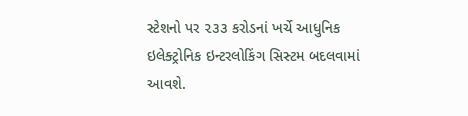સ્ટેશનો પર ૨૩૩ કરોડનાં ખર્ચે આધુનિક ઇલેક્ટ્રોનિક ઇન્ટરલોકિંગ સિસ્ટમ બદલવામાં આવશે.